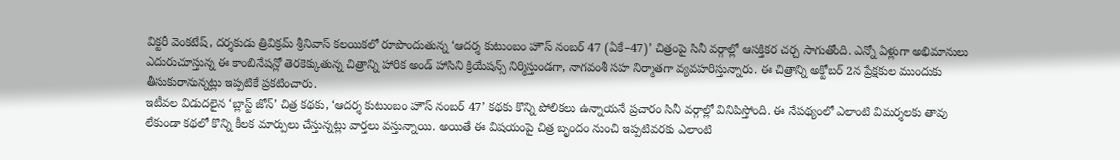విక్టరీ వెంకటేష్, దర్శకుడు త్రివిక్రమ్ శ్రీనివాస్ కలయికలో రూపొందుతున్న ‘ఆదర్శ కుటుంబం హౌస్ నంబర్ 47 (ఏకే–47)’ చిత్రంపై సినీ వర్గాల్లో ఆసక్తికర చర్చ సాగుతోంది. ఎన్నో ఏళ్లుగా అభిమానులు ఎదురుచూస్తున్న ఈ కాంబినేషన్లో తెరకెక్కుతున్న చిత్రాన్ని హారిక అండ్ హాసిని క్రియేషన్స్ నిర్మిస్తుండగా, నాగవంశీ సహ నిర్మాతగా వ్యవహరిస్తున్నారు. ఈ చిత్రాన్ని అక్టోబర్ 2న ప్రేక్షకుల ముందుకు తీసుకురానున్నట్లు ఇప్పటికే ప్రకటించారు.
ఇటీవల విడుదలైన ‘బ్లాస్ట్ జోన్’ చిత్ర కథకు, ‘ఆదర్శ కుటుంబం హౌస్ నంబర్ 47’ కథకు కొన్ని పోలికలు ఉన్నాయనే ప్రచారం సినీ వర్గాల్లో వినిపిస్తోంది. ఈ నేపథ్యంలో ఎలాంటి విమర్శలకు తావు లేకుండా కథలో కొన్ని కీలక మార్పులు చేస్తున్నట్లు వార్తలు వస్తున్నాయి. అయితే ఈ విషయంపై చిత్ర బృందం నుంచి ఇప్పటివరకు ఎలాంటి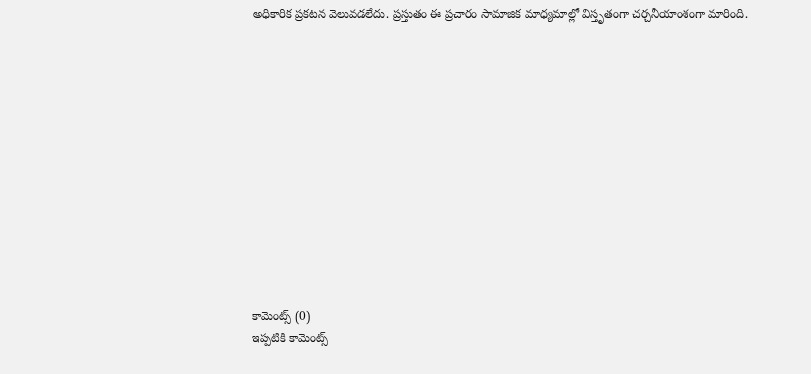అధికారిక ప్రకటన వెలువడలేదు. ప్రస్తుతం ఈ ప్రచారం సామాజిక మాధ్యమాల్లో విస్తృతంగా చర్చనీయాంశంగా మారింది.













కామెంట్స్ (0)
ఇప్పటికి కామెంట్స్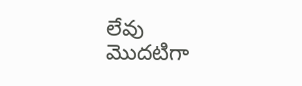లేవు
మొదటిగా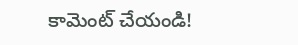కామెంట్ చేయండి!